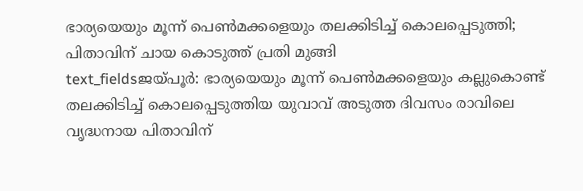ഭാര്യയെയും മൂന്ന് പെൺമക്കളെയും തലക്കിടിച്ച് കൊലപ്പെടുത്തി; പിതാവിന് ചായ കൊടുത്ത് പ്രതി മുങ്ങി
text_fieldsജയ്പൂർ: ഭാര്യയെയും മൂന്ന് പെൺമക്കളെയും കല്ലുകൊണ്ട് തലക്കിടിച്ച് കൊലപ്പെടുത്തിയ യുവാവ് അടുത്ത ദിവസം രാവിലെ വൃദ്ധനായ പിതാവിന്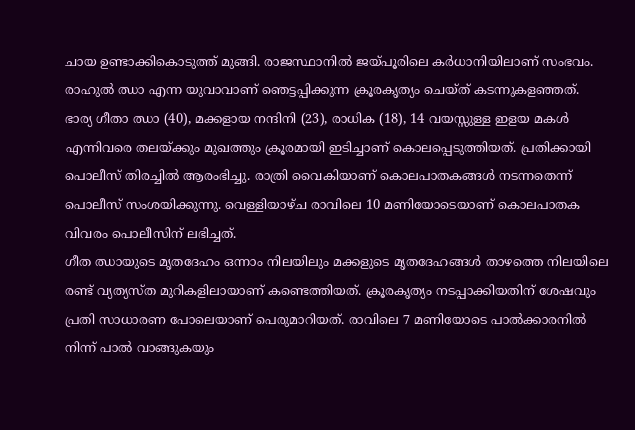ചായ ഉണ്ടാക്കികൊടുത്ത് മുങ്ങി. രാജസ്ഥാനിൽ ജയ്പൂരിലെ കർധാനിയിലാണ് സംഭവം. രാഹുൽ ഝാ എന്ന യുവാവാണ് ഞെട്ടപ്പിക്കുന്ന ക്രൂരകൃത്യം ചെയ്ത് കടന്നുകളഞ്ഞത്.
ഭാര്യ ഗീതാ ഝാ (40), മക്കളായ നന്ദിനി (23), രാധിക (18), 14 വയസ്സുള്ള ഇളയ മകൾ എന്നിവരെ തലയ്ക്കും മുഖത്തും ക്രൂരമായി ഇടിച്ചാണ് കൊലപ്പെടുത്തിയത്. പ്രതിക്കായി പൊലീസ് തിരച്ചിൽ ആരംഭിച്ചു. രാത്രി വൈകിയാണ് കൊലപാതകങ്ങൾ നടന്നതെന്ന് പൊലീസ് സംശയിക്കുന്നു. വെള്ളിയാഴ്ച രാവിലെ 10 മണിയോടെയാണ് കൊലപാതക വിവരം പൊലീസിന് ലഭിച്ചത്.
ഗീത ഝായുടെ മൃതദേഹം ഒന്നാം നിലയിലും മക്കളുടെ മൃതദേഹങ്ങൾ താഴത്തെ നിലയിലെ രണ്ട് വ്യത്യസ്ത മുറികളിലായാണ് കണ്ടെത്തിയത്. ക്രൂരകൃത്യം നടപ്പാക്കിയതിന് ശേഷവും പ്രതി സാധാരണ പോലെയാണ് പെരുമാറിയത്. രാവിലെ 7 മണിയോടെ പാൽക്കാരനിൽ നിന്ന് പാൽ വാങ്ങുകയും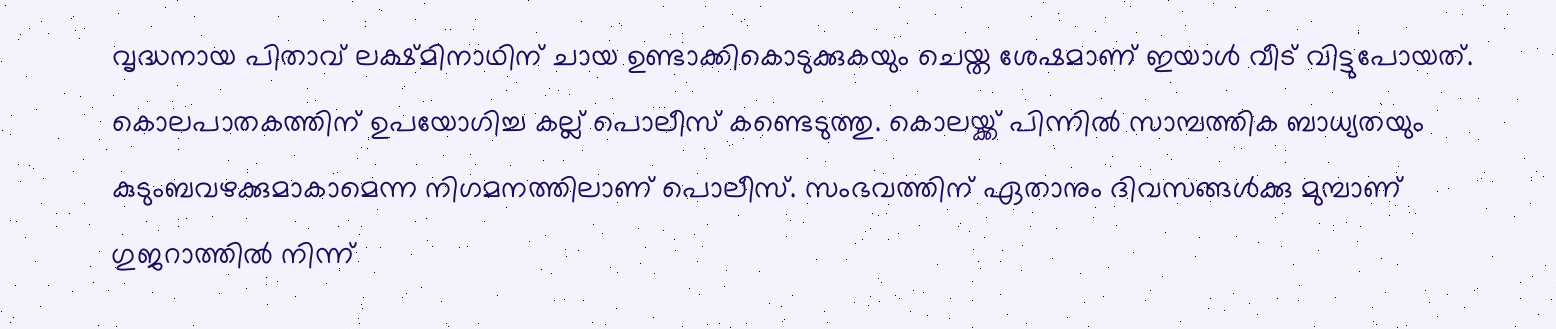വൃദ്ധനായ പിതാവ് ലക്ഷ്മിനാഥിന് ചായ ഉണ്ടാക്കികൊടുക്കുകയും ചെയ്ത ശേഷമാണ് ഇയാൾ വീട് വിട്ടുപോയത്.
കൊലപാതകത്തിന് ഉപയോഗിച്ച കല്ല് പൊലീസ് കണ്ടെടുത്തു. കൊലയ്ക്ക് പിന്നിൽ സാമ്പത്തിക ബാധ്യതയും കുടുംബവഴക്കുമാകാമെന്ന നിഗമനത്തിലാണ് പൊലീസ്. സംഭവത്തിന് ഏതാനും ദിവസങ്ങൾക്കു മുമ്പാണ് ഗുജറാത്തിൽ നിന്ന്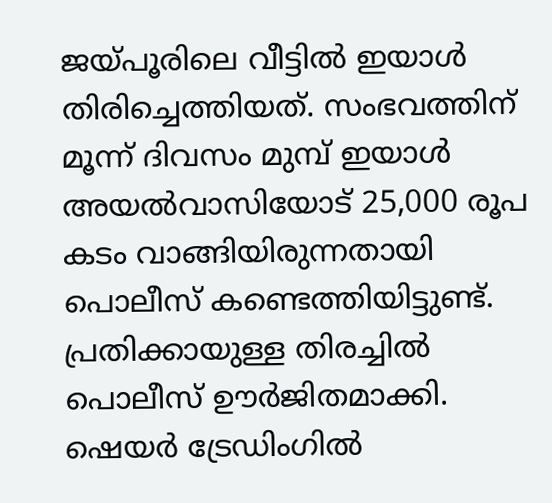ജയ്പൂരിലെ വീട്ടിൽ ഇയാൾ തിരിച്ചെത്തിയത്. സംഭവത്തിന് മൂന്ന് ദിവസം മുമ്പ് ഇയാൾ അയൽവാസിയോട് 25,000 രൂപ കടം വാങ്ങിയിരുന്നതായി പൊലീസ് കണ്ടെത്തിയിട്ടുണ്ട്. പ്രതിക്കായുള്ള തിരച്ചിൽ പൊലീസ് ഊർജിതമാക്കി. ഷെയർ ട്രേഡിംഗിൽ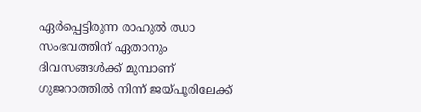ഏർപ്പെട്ടിരുന്ന രാഹുൽ ഝാ സംഭവത്തിന് ഏതാനും ദിവസങ്ങൾക്ക് മുമ്പാണ് ഗുജറാത്തിൽ നിന്ന് ജയ്പൂരിലേക്ക്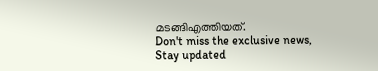മടങ്ങിഎത്തിയത്.
Don't miss the exclusive news, Stay updated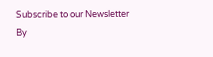Subscribe to our Newsletter
By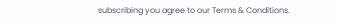subscribing you agree to our Terms & Conditions.